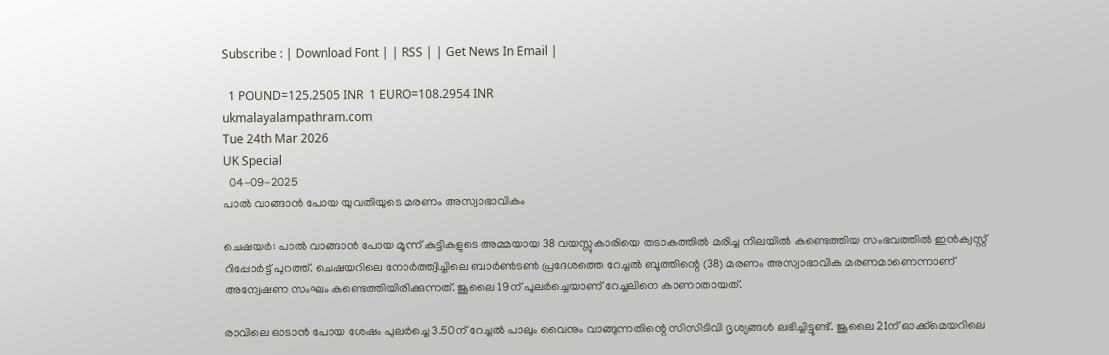Subscribe : | Download Font | | RSS | | Get News In Email |

  1 POUND=125.2505 INR  1 EURO=108.2954 INR
ukmalayalampathram.com
Tue 24th Mar 2026
UK Special
  04-09-2025
പാല്‍ വാങ്ങാന്‍ പോയ യുവതിയുടെ മരണം അസ്വാഭാവികം

ചെഷയര്‍: പാല്‍ വാങ്ങാന്‍ പോയ മൂന്ന് കുട്ടികളുടെ അമ്മയായ 38 വയസ്സുകാരിയെ തടാകത്തില്‍ മരിച്ച നിലയില്‍ കണ്ടെത്തിയ സംഭവത്തില്‍ ഇന്‍ക്വസ്റ്റ് റിപ്പോര്‍ട്ട് പുറത്ത്. ചെഷയറിലെ നോര്‍ത്ത്വിച്ചിലെ ബാര്‍ണ്‍ടണ്‍ പ്രദേശത്തെ റേച്ചല്‍ ബൂത്തിന്റെ (38) മരണം അസ്വാഭാവിക മരണമാണെന്നാണ് അന്വേഷണ സംഘം കണ്ടെത്തിയിരിക്കുന്നത്. ജൂലൈ 19ന് പുലര്‍ച്ചെയാണ് റേച്ചലിനെ കാണാതായത്.

രാവിലെ ഓടാന്‍ പോയ ശേഷം പുലര്‍ച്ചെ 3.50ന് റേച്ചല്‍ പാലും വൈനും വാങ്ങുന്നതിന്റെ സിസിടിവി ദൃശ്യങ്ങള്‍ ലഭിച്ചിട്ടുണ്ട്. ജൂലൈ 21ന് ഓക്ക്‌മെയറിലെ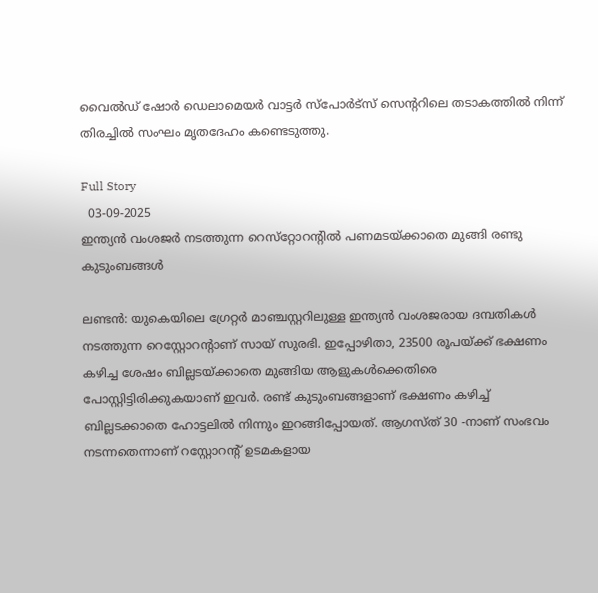വൈല്‍ഡ് ഷോര്‍ ഡെലാമെയര്‍ വാട്ടര്‍ സ്‌പോര്‍ട്‌സ് സെന്ററിലെ തടാകത്തില്‍ നിന്ന് തിരച്ചില്‍ സംഘം മൃതദേഹം കണ്ടെടുത്തു.

Full Story
  03-09-2025
ഇന്ത്യന്‍ വംശജര്‍ നടത്തുന്ന റെസ്‌റ്റോറന്റില്‍ പണമടയ്ക്കാതെ മുങ്ങി രണ്ടു കുടുംബങ്ങള്‍

ലണ്ടന്‍: യുകെയിലെ ഗ്രേറ്റര്‍ മാഞ്ചസ്റ്ററിലുള്ള ഇന്ത്യന്‍ വംശജരായ ദമ്പതികള്‍ നടത്തുന്ന റെസ്റ്റോറന്റാണ് സായ് സുരഭി. ഇപ്പോഴിതാ, 23500 രൂപയ്ക്ക് ഭക്ഷണം കഴിച്ച ശേഷം ബില്ലടയ്ക്കാതെ മുങ്ങിയ ആളുകള്‍ക്കെതിരെ പോസ്റ്റിട്ടിരിക്കുകയാണ് ഇവര്‍. രണ്ട് കുടുംബങ്ങളാണ് ഭക്ഷണം കഴിച്ച് ബില്ലടക്കാതെ ഹോട്ടലില്‍ നിന്നും ഇറങ്ങിപ്പോയത്. ആഗസ്ത് 30 -നാണ് സംഭവം നടന്നതെന്നാണ് റസ്റ്റോറന്റ് ഉടമകളായ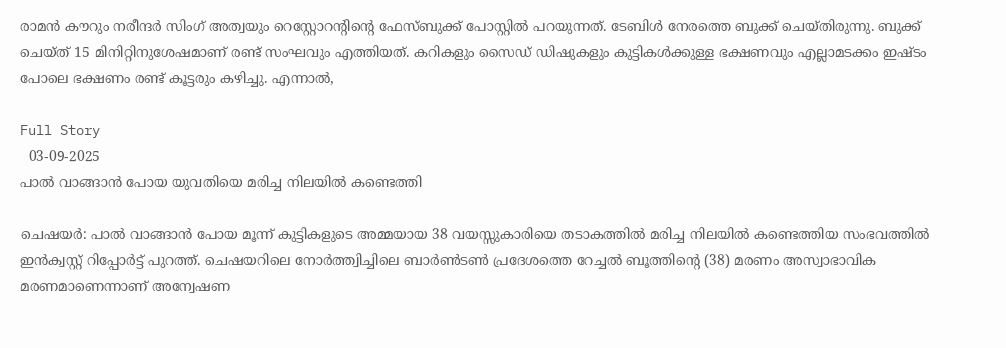രാമന്‍ കൗറും നരീന്ദര്‍ സിംഗ് അത്വയും റെസ്റ്റോറന്റിന്റെ ഫേസ്ബുക്ക് പോസ്റ്റില്‍ പറയുന്നത്. ടേബിള്‍ നേരത്തെ ബുക്ക് ചെയ്തിരുന്നു. ബുക്ക് ചെയ്ത് 15 മിനിറ്റിനുശേഷമാണ് രണ്ട് സംഘവും എത്തിയത്. കറികളും സൈഡ് ഡിഷുകളും കുട്ടികള്‍ക്കുള്ള ഭക്ഷണവും എല്ലാമടക്കം ഇഷ്ടം പോലെ ഭക്ഷണം രണ്ട് കൂട്ടരും കഴിച്ചു. എന്നാല്‍,

Full Story
  03-09-2025
പാല്‍ വാങ്ങാന്‍ പോയ യുവതിയെ മരിച്ച നിലയില്‍ കണ്ടെത്തി

ചെഷയര്‍: പാല്‍ വാങ്ങാന്‍ പോയ മൂന്ന് കുട്ടികളുടെ അമ്മയായ 38 വയസ്സുകാരിയെ തടാകത്തില്‍ മരിച്ച നിലയില്‍ കണ്ടെത്തിയ സംഭവത്തില്‍ ഇന്‍ക്വസ്റ്റ് റിപ്പോര്‍ട്ട് പുറത്ത്. ചെഷയറിലെ നോര്‍ത്ത്വിച്ചിലെ ബാര്‍ണ്‍ടണ്‍ പ്രദേശത്തെ റേച്ചല്‍ ബൂത്തിന്റെ (38) മരണം അസ്വാഭാവിക മരണമാണെന്നാണ് അന്വേഷണ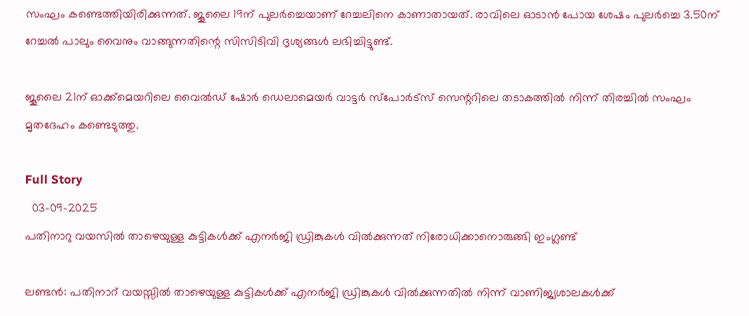സംഘം കണ്ടെത്തിയിരിക്കുന്നത്. ജൂലൈ 19ന് പുലര്‍ച്ചെയാണ് റേച്ചലിനെ കാണാതായത്. രാവിലെ ഓടാന്‍ പോയ ശേഷം പുലര്‍ച്ചെ 3.50ന് റേച്ചല്‍ പാലും വൈനും വാങ്ങുന്നതിന്റെ സിസിടിവി ദൃശ്യങ്ങള്‍ ലഭിച്ചിട്ടുണ്ട്.

ജൂലൈ 21ന് ഓക്ക്‌മെയറിലെ വൈല്‍ഡ് ഷോര്‍ ഡെലാമെയര്‍ വാട്ടര്‍ സ്‌പോര്‍ട്‌സ് സെന്ററിലെ തടാകത്തില്‍ നിന്ന് തിരച്ചില്‍ സംഘം മൃതദേഹം കണ്ടെടുത്തു.

Full Story
  03-09-2025
പതിനാറു വയസില്‍ താഴെയുള്ള കുട്ടികള്‍ക്ക് എനര്‍ജി ഡ്രിങ്കുകള്‍ വില്‍ക്കുന്നത് നിരോധിക്കാനൊരുങ്ങി ഇംഗ്ലണ്ട്

ലണ്ടന്‍: പതിനാറ് വയസ്സില്‍ താഴെയുള്ള കുട്ടികള്‍ക്ക് എനര്‍ജി ഡ്രിങ്കുകള്‍ വില്‍ക്കുന്നതില്‍ നിന്ന് വാണിജ്യശാലകള്‍ക്ക്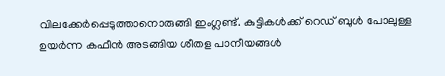വിലക്കേര്‍പ്പെടുത്താനൊരുങ്ങി ഇംഗ്ലണ്ട്. കുട്ടികള്‍ക്ക് റെഡ് ബുള്‍ പോലുള്ള ഉയര്‍ന്ന കഫീന്‍ അടങ്ങിയ ശീതള പാനീയങ്ങള്‍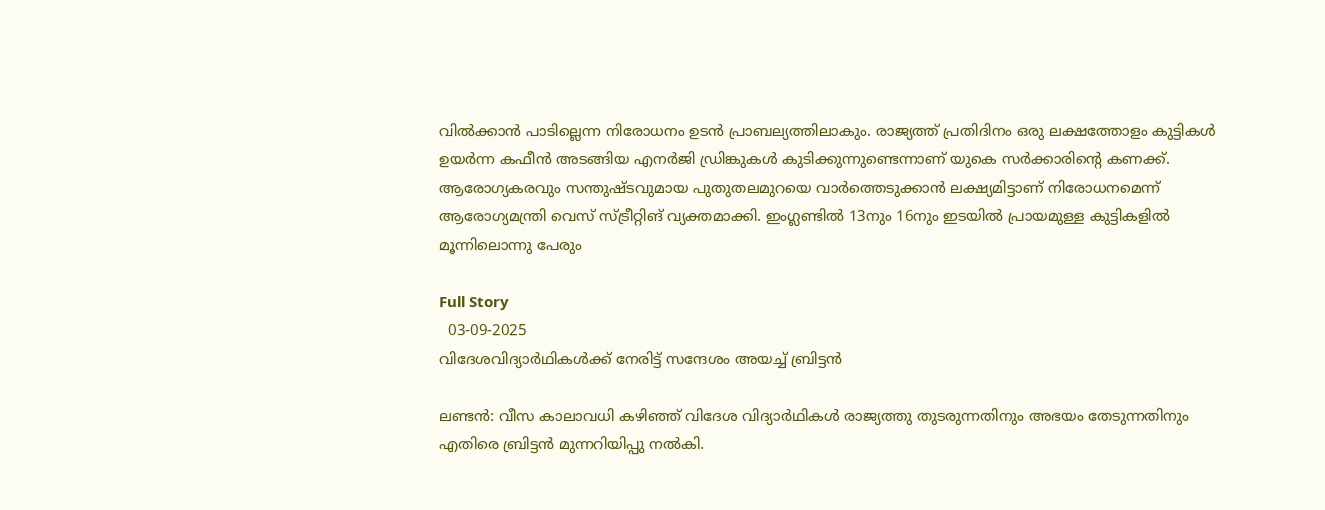വില്‍ക്കാന്‍ പാടില്ലെന്ന നിരോധനം ഉടന്‍ പ്രാബല്യത്തിലാകും. രാജ്യത്ത് പ്രതിദിനം ഒരു ലക്ഷത്തോളം കുട്ടികള്‍ ഉയര്‍ന്ന കഫീന്‍ അടങ്ങിയ എനര്‍ജി ഡ്രിങ്കുകള്‍ കുടിക്കുന്നുണ്ടെന്നാണ് യുകെ സര്‍ക്കാരിന്റെ കണക്ക്. ആരോഗ്യകരവും സന്തുഷ്ടവുമായ പുതുതലമുറയെ വാര്‍ത്തെടുക്കാന്‍ ലക്ഷ്യമിട്ടാണ് നിരോധനമെന്ന് ആരോഗ്യമന്ത്രി വെസ് സ്ട്രീറ്റിങ് വ്യക്തമാക്കി. ഇംഗ്ലണ്ടില്‍ 13നും 16നും ഇടയില്‍ പ്രായമുള്ള കുട്ടികളില്‍ മൂന്നിലൊന്നു പേരും

Full Story
  03-09-2025
വിദേശവിദ്യാര്‍ഥികള്‍ക്ക് നേരിട്ട് സന്ദേശം അയച്ച് ബ്രിട്ടന്‍

ലണ്ടന്‍: വീസ കാലാവധി കഴിഞ്ഞ് വിദേശ വിദ്യാര്‍ഥികള്‍ രാജ്യത്തു തുടരുന്നതിനും അഭയം തേടുന്നതിനും എതിരെ ബ്രിട്ടന്‍ മുന്നറിയിപ്പു നല്‍കി.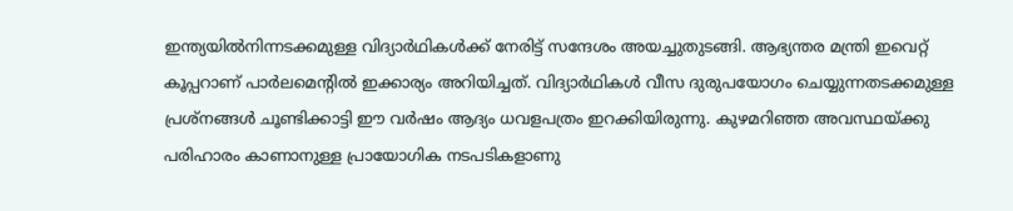ഇന്ത്യയില്‍നിന്നടക്കമുള്ള വിദ്യാര്‍ഥികള്‍ക്ക് നേരിട്ട് സന്ദേശം അയച്ചുതുടങ്ങി. ആഭ്യന്തര മന്ത്രി ഇവെറ്റ് കൂപ്പറാണ് പാര്‍ലമെന്റില്‍ ഇക്കാര്യം അറിയിച്ചത്. വിദ്യാര്‍ഥികള്‍ വീസ ദുരുപയോഗം ചെയ്യുന്നതടക്കമുള്ള പ്രശ്‌നങ്ങള്‍ ചൂണ്ടിക്കാട്ടി ഈ വര്‍ഷം ആദ്യം ധവളപത്രം ഇറക്കിയിരുന്നു. കുഴമറിഞ്ഞ അവസ്ഥയ്ക്കു പരിഹാരം കാണാനുള്ള പ്രായോഗിക നടപടികളാണു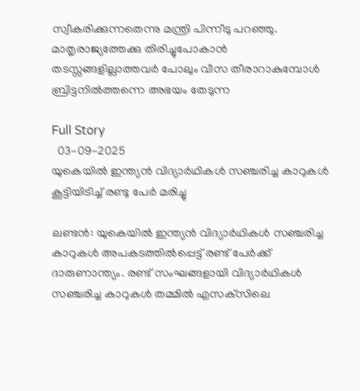സ്വീകരിക്കുന്നതെന്നു മന്ത്രി പിന്നീടു പറഞ്ഞു. മാതൃരാജ്യത്തേക്കു തിരിച്ചുപോകാന്‍ തടസ്സങ്ങളില്ലാത്തവര്‍ പോലും വീസ തീരാറാകുമ്പോള്‍ ബ്രിട്ടനില്‍ത്തന്നെ അഭയം തേടുന്ന

Full Story
  03-09-2025
യുകെയില്‍ ഇന്ത്യന്‍ വിദ്യാര്‍ഥികള്‍ സഞ്ചരിച്ച കാറുകള്‍ കൂട്ടിയിടിച്ച് രണ്ടു പേര്‍ മരിച്ചു

ലണ്ടന്‍: യുകെയില്‍ ഇന്ത്യന്‍ വിദ്യാര്‍ഥികള്‍ സഞ്ചരിച്ച കാറുകള്‍ അപകടത്തില്‍പ്പെട്ട് രണ്ട് പേര്‍ക്ക് ദാരുണാന്ത്യം. രണ്ട് സംഘങ്ങളായി വിദ്യാര്‍ഥികള്‍ സഞ്ചരിച്ച കാറുകള്‍ തമ്മില്‍ എസക്‌സിലെ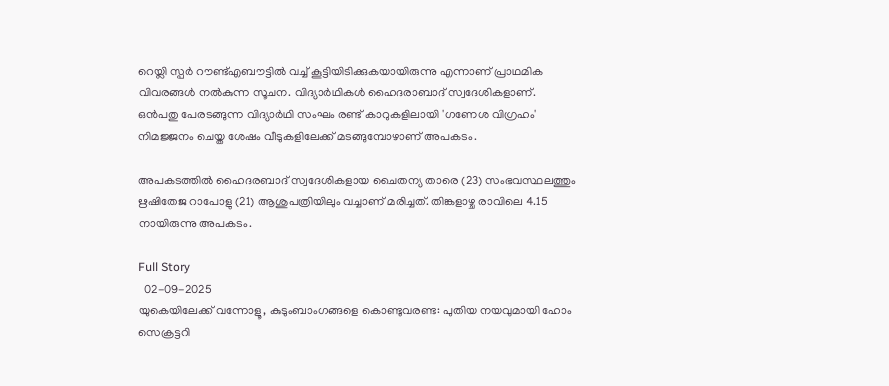റെയ്ലി സ്പര്‍ റൗണ്ട്എബൗട്ടില്‍ വച്ച് കൂട്ടിയിടിക്കുകയായിരുന്നു എന്നാണ് പ്രാഥമിക വിവരങ്ങള്‍ നല്‍കുന്ന സൂചന. വിദ്യാര്‍ഥികള്‍ ഹൈദരാബാദ് സ്വദേശികളാണ്. ഒന്‍പതു പേരടങ്ങുന്ന വിദ്യാര്‍ഥി സംഘം രണ്ട് കാറുകളിലായി 'ഗണേശ വിഗ്രഹം' നിമജ്ജനം ചെയ്ത ശേഷം വീടുകളിലേക്ക് മടങ്ങുമ്പോഴാണ് അപകടം.

അപകടത്തില്‍ ഹൈദരബാദ് സ്വദേശികളായ ചൈതന്യ താരെ (23) സംഭവസ്ഥലത്തും ഋഷിതേജ റാപോളു (21) ആശുപത്രിയിലും വച്ചാണ് മരിച്ചത്. തിങ്കളാഴ്ച രാവിലെ 4.15 നായിരുന്നു അപകടം.

Full Story
  02-09-2025
യുകെയിലേക്ക് വന്നോളൂ, കുടുംബാംഗങ്ങളെ കൊണ്ടുവരണ്ട: പുതിയ നയവുമായി ഹോം സെക്രട്ടറി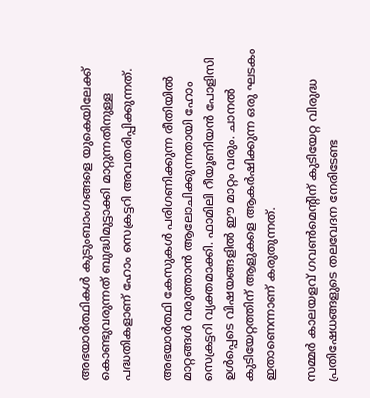അഭയാര്‍ത്ഥികള്‍ കുടുംബാംഗങ്ങളെ യുകെയിലേക്ക് കൊണ്ടുവരുന്നത് ബുദ്ധിമുട്ടാക്കി മാറ്റുന്നതിനുള്ള പദ്ധതികളാണ് ഹോം സെക്രട്ടറി അവതരിപ്പിക്കുന്നത്.

അഭയാര്‍ത്ഥി കേസുകള്‍ പരിഗണിക്കുന്ന രീതിയില്‍ മാറ്റങ്ങള്‍ വരുത്താന്‍ ആലോചിക്കുന്നതായി ഹോം സെക്രട്ടറി വ്യക്തമാക്കി. ഫാമിലി റീയൂണിയന്‍ പോളിസി ഉള്‍പ്പെടെ വിഷയങ്ങളില്‍ ഈ മാറ്റം വരും. ചാനല്‍ കുടിയേറ്റത്തിന് ആളുകളെ ആകര്‍ഷിക്കുന്ന ഒരു ഘടകം ഇതാണെന്നാണ് കരുതുന്നത്.

സമ്മര്‍ കാലയളവ് ഗവണ്‍മെന്റിന് കുടിയേറ്റ വിരുദ്ധ പ്രതിഷേധങ്ങളുടെ തലവേദന നേരിടേണ്ട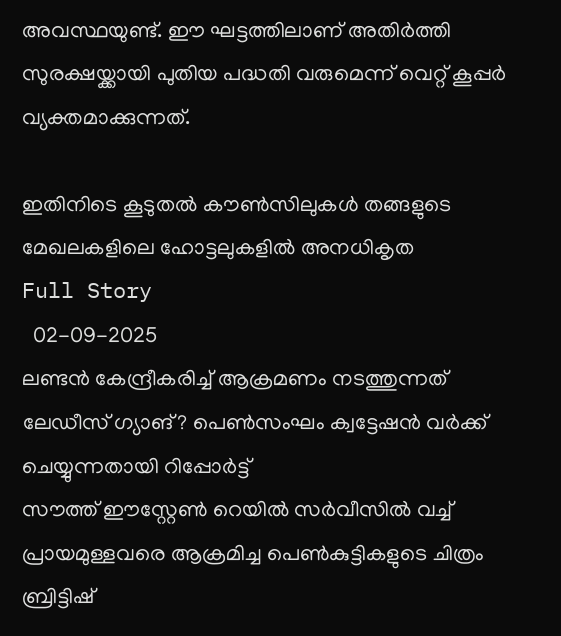അവസ്ഥയുണ്ട്. ഈ ഘട്ടത്തിലാണ് അതിര്‍ത്തി സുരക്ഷയ്ക്കായി പുതിയ പദ്ധതി വരുമെന്ന് വെറ്റ് കൂപ്പര്‍ വ്യക്തമാക്കുന്നത്.

ഇതിനിടെ കൂടുതല്‍ കൗണ്‍സിലുകള്‍ തങ്ങളുടെ മേഖലകളിലെ ഹോട്ടലുകളില്‍ അനധികൃത
Full Story
  02-09-2025
ലണ്ടന്‍ കേന്ദ്രീകരിച്ച് ആക്രമണം നടത്തുന്നത് ലേഡീസ് ഗ്യാങ്? പെണ്‍സംഘം ക്വട്ടേഷന്‍ വര്‍ക്ക് ചെയ്യുന്നതായി റിപ്പോര്‍ട്ട്
സൗത്ത് ഈസ്റ്റേണ്‍ റെയില്‍ സര്‍വീസില്‍ വച്ച് പ്രായമുള്ളവരെ ആക്രമിച്ച പെണ്‍കുട്ടികളുടെ ചിത്രം ബ്രിട്ടിഷ്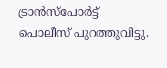ട്രാന്‍സ്‌പോര്‍ട്ട് പൊലീസ് പുറത്തുവിട്ടു.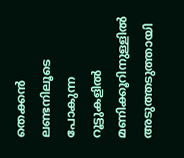തെക്കന്‍ ലണ്ടനിലൂടെ പോകുന്ന റൂട്ടുകളില്‍ മണിക്കൂറിനുള്ളില്‍ അടുത്തടുത്തായി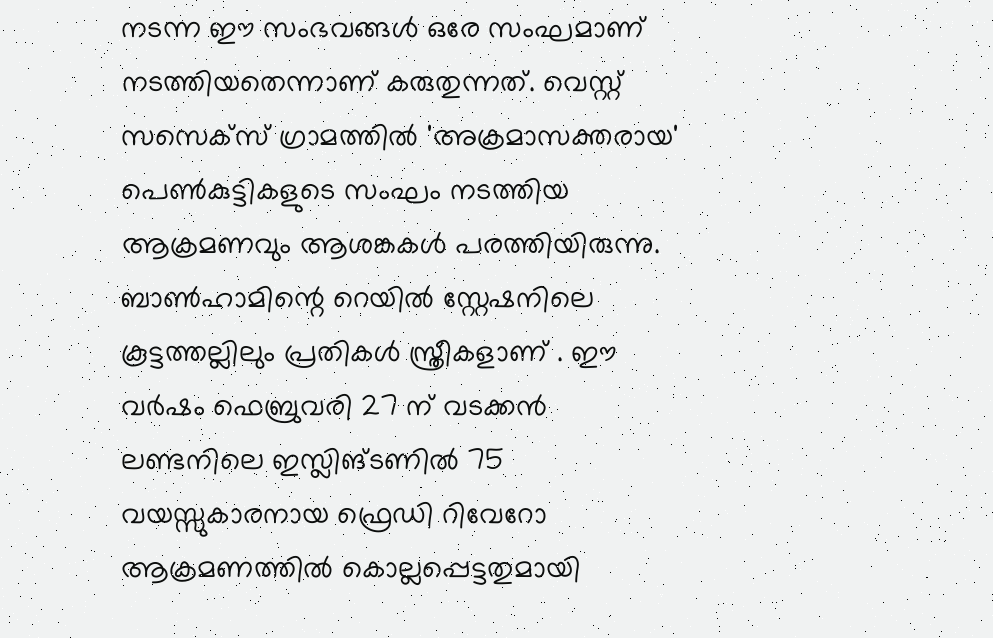നടന്ന ഈ സംഭവങ്ങള്‍ ഒരേ സംഘമാണ് നടത്തിയതെന്നാണ് കരുതുന്നത്. വെസ്റ്റ് സസെക്സ് ഗ്രാമത്തില്‍ 'അക്രമാസക്തരായ' പെണ്‍കുട്ടികളുടെ സംഘം നടത്തിയ ആക്രമണവും ആശങ്കകള്‍ പരത്തിയിരുന്നു. ബാണ്‍ഹാമിന്റെ റെയില്‍ സ്റ്റേഷനിലെ കൂട്ടത്തല്ലിലും പ്രതികള്‍ സ്ത്രീകളാണ് . ഈ വര്‍ഷം ഫെബ്രുവരി 27 ന് വടക്കന്‍ ലണ്ടനിലെ ഇസ്ലിങ്ടണില്‍ 75 വയസ്സുകാരനായ ഫ്രെഡി റിവേറോ ആക്രമണത്തില്‍ കൊല്ലപ്പെട്ടതുമായി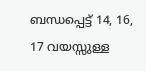ബന്ധപ്പെട്ട് 14, 16, 17 വയസ്സുള്ള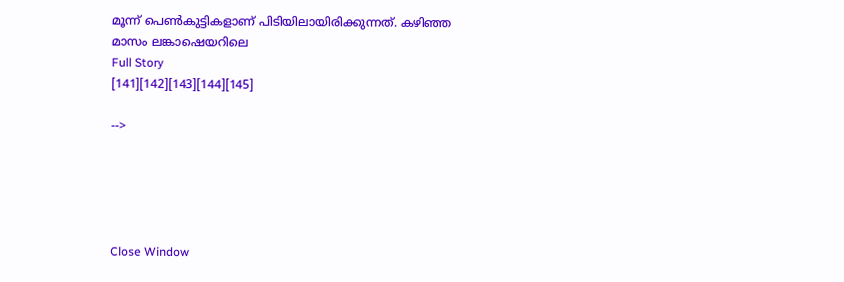മൂന്ന് പെണ്‍കുട്ടികളാണ് പിടിയിലായിരിക്കുന്നത്. കഴിഞ്ഞ മാസം ലങ്കാഷെയറിലെ
Full Story
[141][142][143][144][145]

-->





Close Window